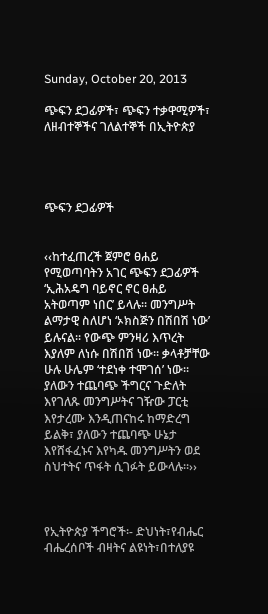Sunday, October 20, 2013

ጭፍን ደጋፊዎች፣ ጭፍን ተቃዋሚዎች፣ ለዘብተኞችና ገለልተኞች በኢትዮጵያ




ጭፍን ደጋፊዎች


‹‹ከተፈጠረች ጀምሮ ፀሐይ የሚወጣባትን አገር ጭፍን ደጋፊዎች ‘ኢሕአዴግ ባይኖር ኖር ፀሐይ አትወጣም ነበር’ ይላሉ፡፡ መንግሥት ልማታዊ ስለሆነ ‘ኦክስጅን በሽበሽ ነው’ ይሉናል፡፡ የውጭ ምንዛሪ እጥረት እያለም ለነሱ በሽበሽ ነው፡፡ ቃላቶቻቸው ሁሉ ሁሌም ‘ተደነቀ ተሞገሰ’ ነው፡፡ ያለውን ተጨባጭ ችግርና ጉድለት እየገለጹ መንግሥትና ገዥው ፓርቲ እየታረሙ እንዲጠናከሩ ከማድረግ ይልቅ፣ ያለውን ተጨባጭ ሁኔታ እየሸፋፈኑና እየካዱ መንግሥትን ወደ ስህተትና ጥፋት ሲገፉት ይውላሉ፡፡››



የኢትዮጵያ ችግሮች፡- ድህነት፣የብሔር ብሔረሰቦች ብዛትና ልዩነት፣በተለያዩ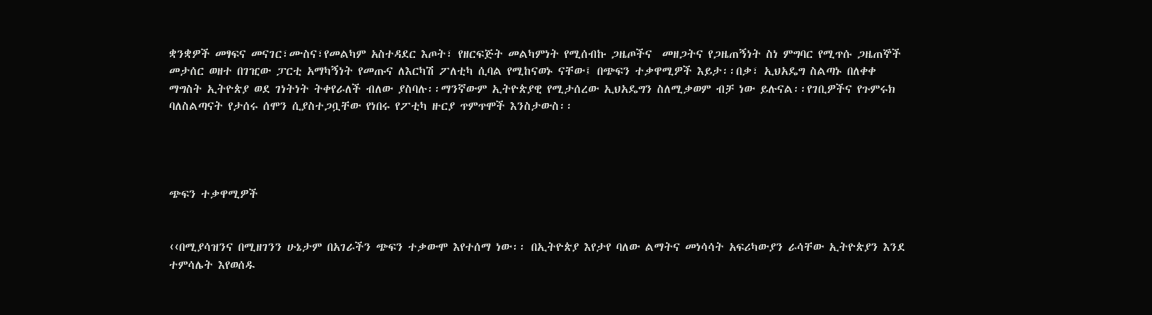ቋንቋዎች መፃፍና መናገር፣ሙስና፣የመልካም አስተዳደር እጦት፣ የዘርፍጅት መልካምነት የሚሰብኩ ጋዜጦችና  መዘጋትና የጋዜጠኝነት ስነ ምግባር የሚጥሱ ጋዜጠኞች መታሰር ወዘተ በገዢው ፓርቲ አማካኝነት የመጡና ለእርካሽ ፖለቲካ ሲባል የሚከናወኑ ናቸው፤ በጭፍን ተቃዋሚዎች እይታ፡፡በቃ፣ ኢህአዴግ ስልጣኑ በለቀቀ ማግስት ኢትዮጵያ ወደ ገነትነት ትቀየራለች ብለው ያስባሉ፡፡ማንኛውም ኢትዮጵያዊ የሚታሰረው ኢህአዴግን ስለሚቃወም ብቻ ነው ይሉናል፡፡የገቢዎችና የጉምሩክ ባለስልጣናት የታሰሩ ሰሞን ሲያስተጋቧቸው የነበሩ የፖቲካ ዙርያ ጥምጥሞች እንስታውስ፡፡




ጭፍን ተቃዋሚዎች


‹‹በሚያሳዝንና በሚዘገንን ሁኔታም በአገራችን ጭፍን ተቃውሞ እየተሰማ ነው፡፡ በኢትዮጵያ እየታየ ባለው ልማትና መነሳሳት አፍሪካውያን ራሳቸው ኢትዮጵያን እንደ ተምሳሌት እየወሰዱ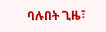ባሉበት ጊዜ፣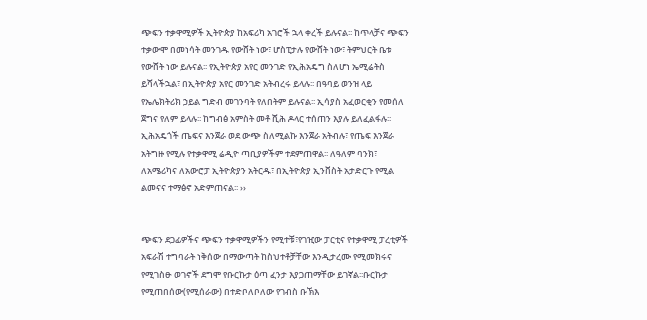ጭፍን ተቃዋሚዎች ኢትዮጵያ ከአፍሪካ አገሮች ኋላ ቀረች ይሉናል፡፡ ከጥላቻና ጭፍን ተቃውሞ በመነሳት መንገዱ የውሸት ነው፣ ሆስፒታሉ የውሸት ነው፣ ትምህርት ቤቱ የውሸት ነው ይሉናል፡፡ የኢትዮጵያ አየር መንገድ የኢሕአዴግ ስለሆነ ኤሚሬትስ ይሻላችኋል፣ በኢትዮጵያ አየር መንገድ አትብረሩ ይላሉ፡፡ በዓባይ ወንዝ ላይ የኤሌክትሪክ ኃይል ግድብ መገንባት የለበትም ይሉናል፡፡ ኢሳያስ አፈወርቂን የመሰለ ጀግና የለም ይላሉ፡፡ ከግብፅ አምስት መቶ ሺሕ ዶላር ተሰጠን እያሉ ይለፈልፋሉ፡፡ ኢሕአዴጎች ጤፍና እንጀራ ወደ ውጭ ስለሚልኩ እንጀራ አትብሉ፣ የጤፍ እንጀራ አትግዙ የሚሉ የተቃዋሚ ሬዲዮ ጣቢያዎችም ተደምጠዋል፡፡ ለዓለም ባንክ፣ ለአሜሪካና ለአውሮፓ ኢትዮጵያን አትርዱ፣ በኢትዮጵያ ኢንቨስት አታድርጉ የሚል ልመናና ተማፅኖ አድምጠናል፡፡ ››


ጭፍን ደጋፊዎችና ጭፍን ተቃዋሚዎችን የሚተቹ፣የገዢው ፓርቲና የተቃዋሚ ፓረቲዎች አፍራሽ ተግባራት ነቅሰው በማውጣት ከስህተቶቻቸው እንዲታረሙ የሚመክሩና የሚገስፁ ወገኖች ደግሞ የቡርኩታ ዕጣ ፈንታ እያጋጠማቸው ይገኛል፡፡ቡርኩታ የሚጠበሰው(የሚሰራው) በተድቦለቦለው የገብስ ቡኽእ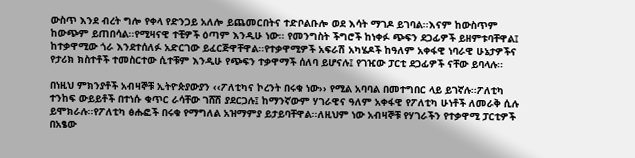ውስጥ እንደ ብረት ግሎ የቀላ የድንጋይ አለሎ ይጨመርበትና ተድቦልቡሎ ወደ እሳት ማገዶ ይገባል፡፡እናም ከውስጥም ከውጭም ይጠበሳል፡፡የሚዛናዊ ተቺዎች ዕጣም እንዲሁ ነው፡፡ የመንግስት ችግሮች ከነቀፉ ጭፍን ደጋፊዎች ይዘምቱባቸዋል፤ ከተቃዋሚው ጎራ እንደተሰለፉ አድርገው ይፈርጅዋቸዋል፡፡የተቃዋሚዎች አፍራሽ አካሄዶች ከዓለም አቀፋዊ ነባራዊ ሁኔታዎችና የታሪክ ክስተቶች ተመስርተው ሲተቹም እንዲሁ የጭፍን ተቃዋማች ሰለባ ይሆናሉ፤ የገዢው ፓርቲ ደጋፊዎች ናቸው ይባላሉ፡፡

በነዚህ ምክንያቶች አብዛኞቹ ኢትዮጵያውያን ‹‹ፖለቲካና ኮረንት በሩቁ ነው›› የሚል አባባል በመተግበር ላይ ይገኛሉ፡፡ፖለቲካ ተንከፍ ውይይቶች በተነሱ ቁጥር ራሳቸው ገሸሽ ያደርጋሉ፤ ከማንኛውም ሃገራዊና ዓለም አቀፋዊ የፖለቲካ ሁነቶች ለመራቅ ሲሉ ይሞክራሉ፡፡የፖለቲካ ፅሑፎች በሩቁ የማግለል አዝማምያ ይታይባቸዋል፡፡ለዚህም ነው አብዛኞቹ የሃገራችን የተቃዋሚ ፓርቲዎች በአፄው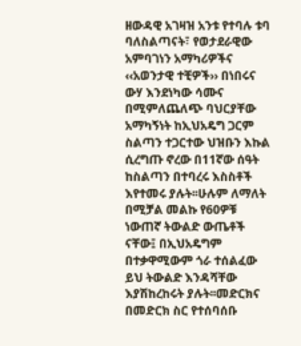ዘውዳዊ አገዛዝ አንቱ የተባሉ ቱባ ባለስልጣናት፣ የወታደራዊው አምባገነን አማካሪዎችና ‹‹አወንታዊ ተቺዎች›› በነበሩና ውሃ እንደነካው ሳሙና በሚምለጨለጭ ባህርያቸው አማካኝነት ከኢህአዴግ ጋርም ስልጣን ተጋርተው ህዝቡን እኩል ሲረግጡ ኖረው በ11ኛው ሰዓት ከስልጣን በተባረሩ እስስቶች እየተመሩ ያሉት፡፡ሁሉም ለማለት በሚቻል መልኩ የ60ዎቹ ነውጠኛ ትውልድ ውጤቶች ናቸው፤ በኢህአዴግም በተቃዋሚውም ጎራ ተሰልፈው ይህ ትውልድ እንዳሻቸው እያሽከረከሩት ያሉት፡፡መድርክና በመድርክ ስር የተሰባሰቡ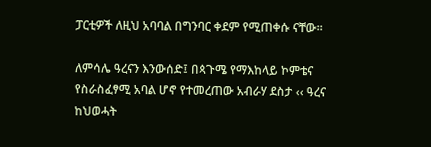ፓርቲዎች ለዚህ አባባል በግንባር ቀደም የሚጠቀሱ ናቸው፡፡

ለምሳሌ ዓረናን እንውሰድ፤ በጳጉሜ የማእከላይ ኮምቴና የስራስፈፃሚ አባል ሆኖ የተመረጠው አብራሃ ደስታ ‹‹ ዓረና ከህወሓት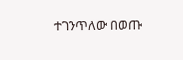ተገንጥለው በወጡ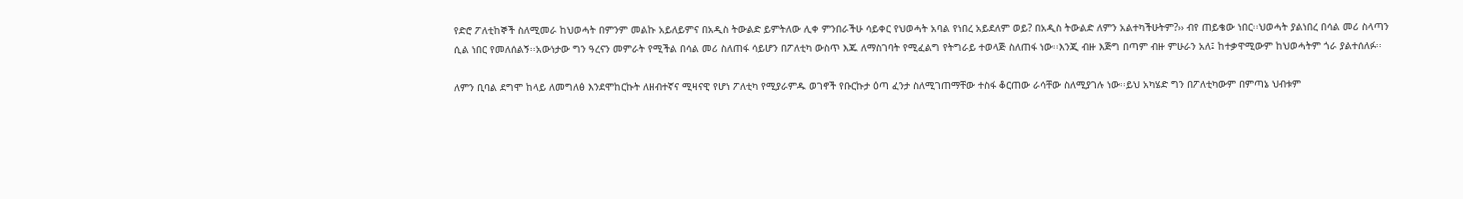የድሮ ፖለቲከኞች ስለሚመራ ከህወሓት በምንም መልኩ አይለይምና በአዲስ ትውልድ ይምትለው ሊቀ ምንበራችሁ ሳይቀር የህወሓት አባል የነበረ አይደለም ወይ? በአዲስ ትውልድ ለምን አልተካችሁትም?›› ብየ ጠይቄው ነበር፡፡ህወሓት ያልነበረ በሳል መሪ ስላጣን ሲል ነበር የመለሰልኝ፡፡አውነታው ግን ዓረናን መምራት የሚችል በሳል መሪ ስለጠፋ ሳይሆን በፖለቲካ ውስጥ እጁ ለማስገባት የሚፈልግ የትግራይ ተወላጅ ስለጠፋ ነው፡፡እንጂ ብዙ እጅግ በጣም ብዙ ምሁራን አለ፤ ከተቃዋሚውም ከህወሓትም ጎራ ያልተሰለፉ፡፡

ለምን ቢባል ደግሞ ከላይ ለመግለፅ እንደሞከርኩት ለዘብተኛና ሚዛናዊ የሆነ ፖለቲካ የሚያራምዱ ወገኖች የቡርኩታ ዕጣ ፈንታ ስለሚገጠማቸው ተስፋ ቆርጠው ራሳቸው ስለሚያገሉ ነው፡፡ይህ አካሄድ ግን በፖለቲካውም በምጣኔ ህብቱም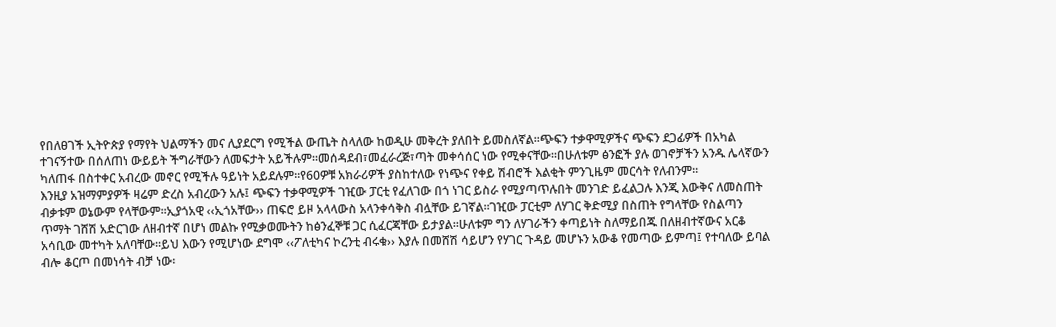የበለፀገች ኢትዮጵያ የማየት ህልማችን መና ሊያደርግ የሚችል ውጤት ስላለው ከወዲሁ መቅረት ያለበት ይመስለኛል፡፡ጭፍን ተቃዋሚዎችና ጭፍን ደጋፊዎች በአካል ተገናኝተው በሰለጠነ ውይይት ችግራቸውን ለመፍታት አይችሉም፡፡መሰዳደብ፣መፈራረጅ፣ጣት መቀሳሰር ነው የሚቀናቸው፡፡በሁለቱም ፅንፎች ያሉ ወገኖቻችን አንዱ ሌላኛውን ካለጠፋ በስተቀር አብረው መኖር የሚችሉ ዓይነት አይደሉም፡፡የ60ዎቹ አክራሪዎች ያስከተለው የነጭና የቀይ ሽብሮች እልቂት ምንጊዜም መርሳት የለብንም፡፡
እንዚያ አዝማምያዎች ዛሬም ድረስ አብረውን አሉ፤ ጭፍን ተቃዋሚዎች ገዢው ፓርቲ የፈለገው በጎ ነገር ይስራ የሚያጣጥሉበት መንገድ ይፈልጋሉ እንጂ እውቅና ለመስጠት ብቃቱም ወኔውም የላቸውም፡፡ኢያጎአዊ ‹‹ኢጎአቸው›› ጠፍሮ ይዞ አላላውስ አላንቀሳቅስ ብሏቸው ይገኛል፡፡ገዢው ፓርቲም ለሃገር ቅድሚያ በስጠት የግላቸው የስልጣን ጥማት ገሸሽ አድርገው ለዘብተኛ በሆነ መልኩ የሚቃወሙትን ከፅንፈኞቹ ጋር ሲፈርጃቸው ይታያል፡፡ሁለቱም ግን ለሃገራችን ቀጣይነት ስለማይበጁ በለዘብተኛውና አርቆ አሳቢው መተካት አለባቸው፡፡ይህ እውን የሚሆነው ደግሞ ‹‹ፖለቲካና ኮረንቲ ብሩቁ›› እያሉ በመሸሽ ሳይሆን የሃገር ጉዳይ መሆኑን አውቆ የመጣው ይምጣ፤ የተባለው ይባል ብሎ ቆርጦ በመነሳት ብቻ ነው፡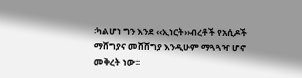፡ካልሆነ ግን እንደ ‹‹ኢነርት››ብረቶች የአሲዶች ማሸግያና መሸሸግያ እንዲሁም ማጓጓዣ ሆኖ መቅረት ነው፡፡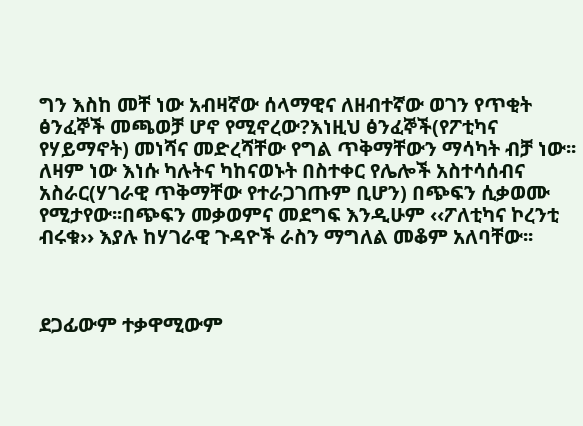ግን እስከ መቸ ነው አብዛኛው ሰላማዊና ለዘብተኛው ወገን የጥቂት ፅንፈኞች መጫወቻ ሆኖ የሚኖረው?እነዚህ ፅንፈኞች(የፖቲካና የሃይማኖት) መነሻና መድረሻቸው የግል ጥቅማቸውን ማሳካት ብቻ ነው፡፡ለዛም ነው እነሱ ካሉትና ካከናወኑት በስተቀር የሌሎች አስተሳሰብና አስራር(ሃገራዊ ጥቅማቸው የተራጋገጡም ቢሆን) በጭፍን ሲቃወሙ የሚታየው፡፡በጭፍን መቃወምና መደግፍ እንዲሁም ‹‹ፖለቲካና ኮረንቲ ብሩቁ›› እያሉ ከሃገራዊ ጉዳዮች ራስን ማግለል መቆም አለባቸው፡፡



ደጋፊውም ተቃዋሚውም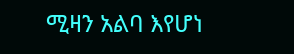ሚዛን አልባ እየሆነ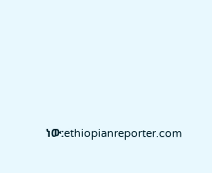ነው:ethiopianreporter.com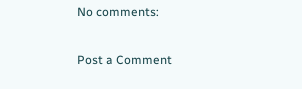No comments:

Post a Comment